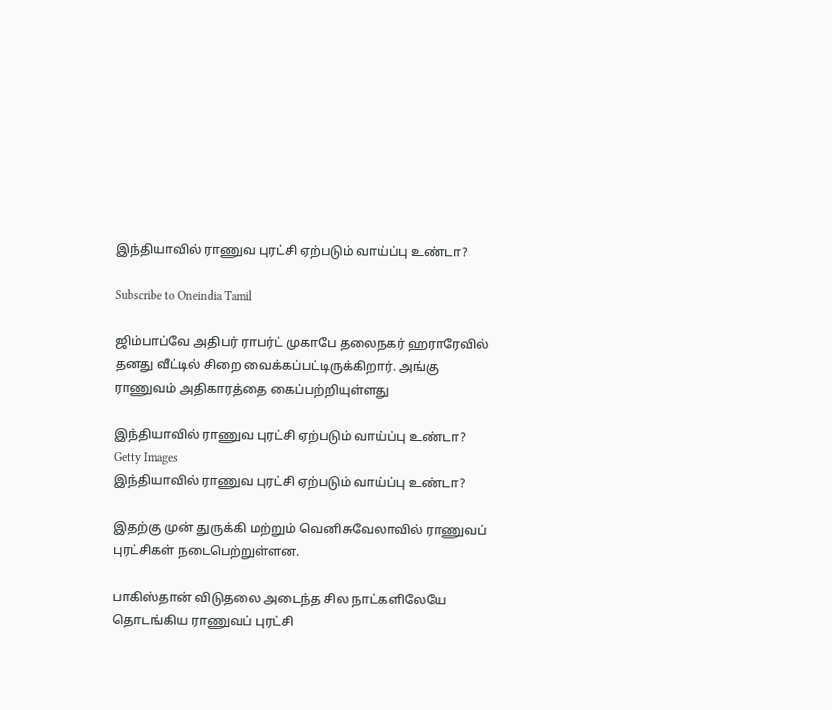இந்தியாவில் ராணுவ புரட்சி ஏற்படும் வாய்ப்பு உண்டா?

Subscribe to Oneindia Tamil

ஜிம்பாப்வே அதிபர் ராபர்ட் முகாபே தலைநகர் ஹராரேவில் தனது வீட்டில் சிறை வைக்கப்பட்டிருக்கிறார். அங்கு ராணுவம் அதிகாரத்தை கைப்பற்றியுள்ளது

இந்தியாவில் ராணுவ புரட்சி ஏற்படும் வாய்ப்பு உண்டா?
Getty Images
இந்தியாவில் ராணுவ புரட்சி ஏற்படும் வாய்ப்பு உண்டா?

இதற்கு முன் துருக்கி மற்றும் வெனிசுவேலாவில் ராணுவப் புரட்சிகள் நடைபெற்றுள்ளன.

பாகிஸ்தான் விடுதலை அடைந்த சில நாட்களிலேயே தொடங்கிய ராணுவப் புரட்சி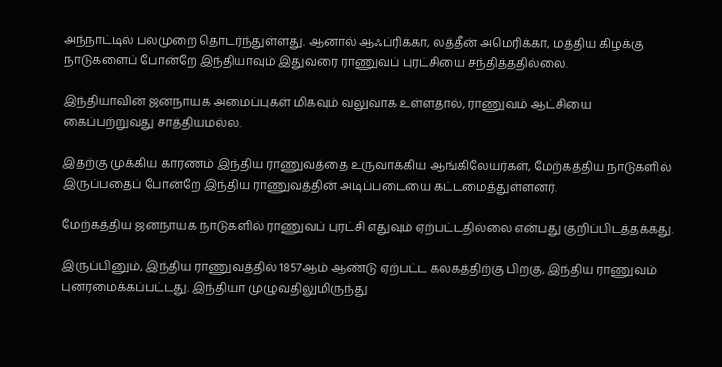அந்நாட்டில் பலமுறை தொடர்ந்துள்ளது. ஆனால் ஆஃப்ரிக்கா, லத்தீன் அமெரிக்கா, மத்திய கிழக்கு நாடுகளைப் போன்றே இந்தியாவும் இதுவரை ராணுவப் புரட்சியை சந்தித்ததில்லை.

இந்தியாவின் ஜனநாயக அமைப்புகள் மிகவும் வலுவாக உள்ளதால், ராணுவம் ஆட்சியை கைப்பற்றுவது சாத்தியமல்ல.

இதற்கு முக்கிய காரணம் இந்திய ராணுவத்தை உருவாக்கிய ஆங்கிலேயர்கள், மேற்கத்திய நாடுகளில் இருப்பதைப் போன்றே இந்திய ராணுவத்தின் அடிப்படையை கட்டமைத்துள்ளனர்.

மேற்கத்திய ஜனநாயக நாடுகளில் ராணுவப் புரட்சி எதுவும் ஏற்பட்டதில்லை என்பது குறிப்பிடத்தக்கது.

இருப்பினும், இந்திய ராணுவத்தில் 1857ஆம் ஆண்டு ஏற்பட்ட கலகத்திற்கு பிறகு, இந்திய ராணுவம் புனரமைக்கப்பட்டது. இந்தியா முழுவதிலுமிருந்து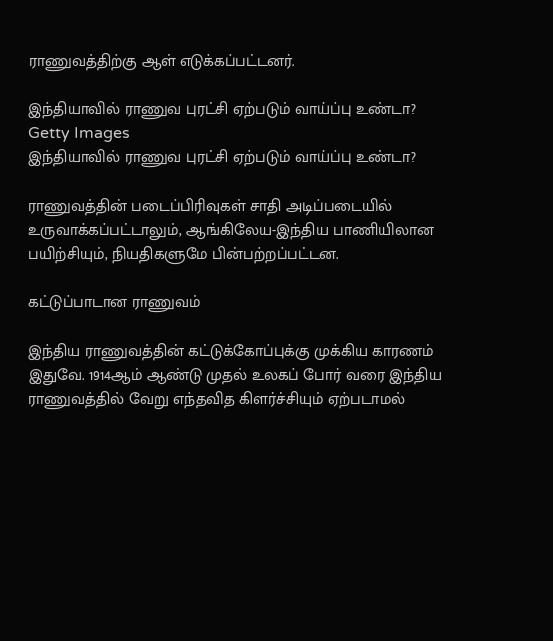ராணுவத்திற்கு ஆள் எடுக்கப்பட்டனர்.

இந்தியாவில் ராணுவ புரட்சி ஏற்படும் வாய்ப்பு உண்டா?
Getty Images
இந்தியாவில் ராணுவ புரட்சி ஏற்படும் வாய்ப்பு உண்டா?

ராணுவத்தின் படைப்பிரிவுகள் சாதி அடிப்படையில் உருவாக்கப்பட்டாலும், ஆங்கிலேய-இந்திய பாணியிலான பயிற்சியும், நியதிகளுமே பின்பற்றப்பட்டன.

கட்டுப்பாடான ராணுவம்

இந்திய ராணுவத்தின் கட்டுக்கோப்புக்கு முக்கிய காரணம் இதுவே. 1914ஆம் ஆண்டு முதல் உலகப் போர் வரை இந்திய ராணுவத்தில் வேறு எந்தவித கிளர்ச்சியும் ஏற்படாமல்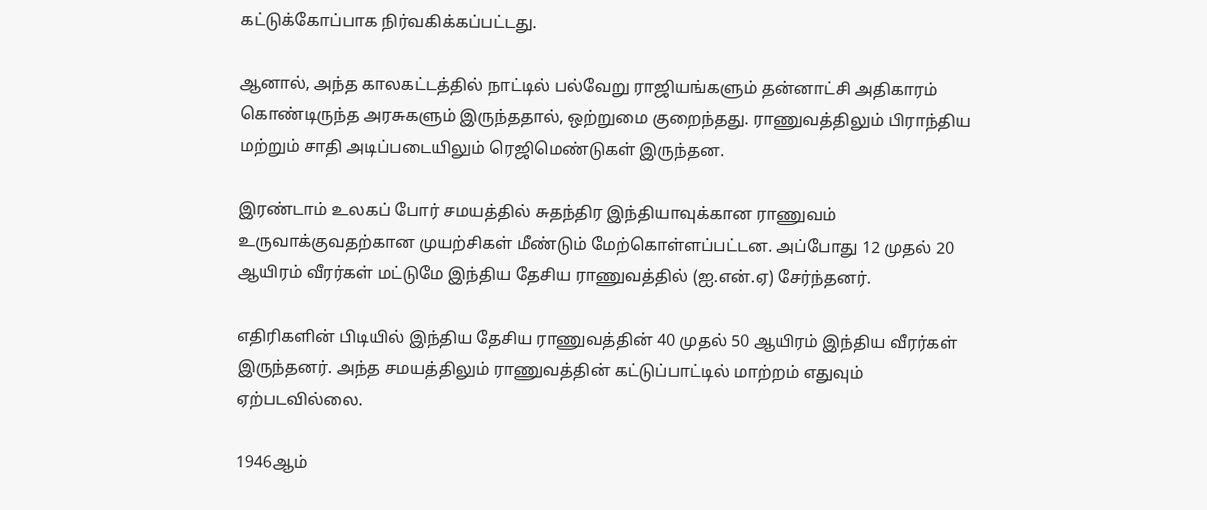கட்டுக்கோப்பாக நிர்வகிக்கப்பட்டது.

ஆனால், அந்த காலகட்டத்தில் நாட்டில் பல்வேறு ராஜியங்களும் தன்னாட்சி அதிகாரம் கொண்டிருந்த அரசுகளும் இருந்ததால், ஒற்றுமை குறைந்தது. ராணுவத்திலும் பிராந்திய மற்றும் சாதி அடிப்படையிலும் ரெஜிமெண்டுகள் இருந்தன.

இரண்டாம் உலகப் போர் சமயத்தில் சுதந்திர இந்தியாவுக்கான ராணுவம் உருவாக்குவதற்கான முயற்சிகள் மீண்டும் மேற்கொள்ளப்பட்டன. அப்போது 12 முதல் 20 ஆயிரம் வீரர்கள் மட்டுமே இந்திய தேசிய ராணுவத்தில் (ஐ.என்.ஏ) சேர்ந்தனர்.

எதிரிகளின் பிடியில் இந்திய தேசிய ராணுவத்தின் 40 முதல் 50 ஆயிரம் இந்திய வீரர்கள் இருந்தனர். அந்த சமயத்திலும் ராணுவத்தின் கட்டுப்பாட்டில் மாற்றம் எதுவும் ஏற்படவில்லை.

1946ஆம்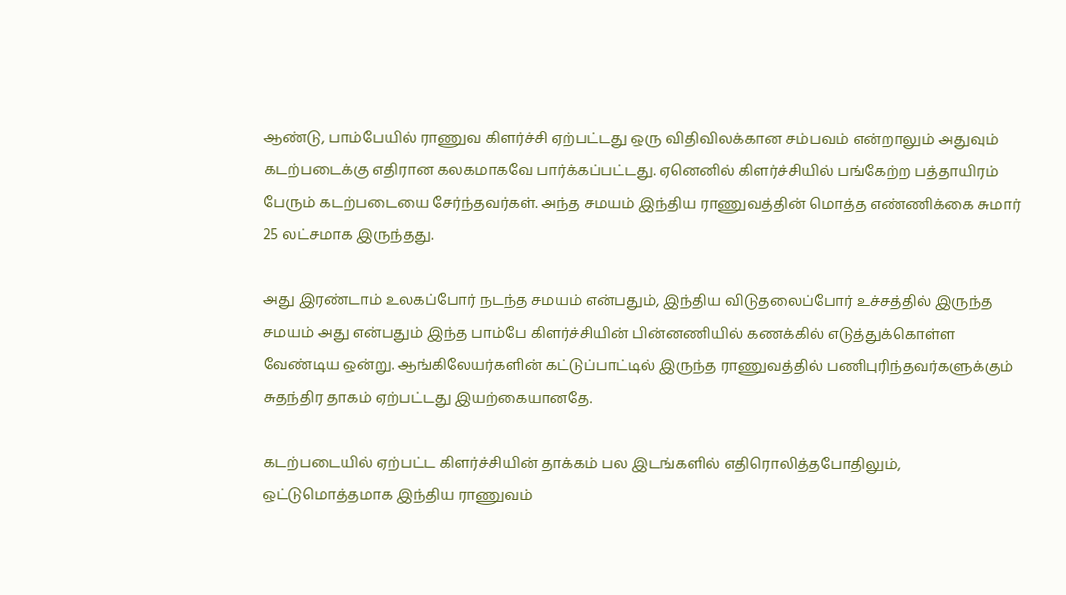ஆண்டு, பாம்பேயில் ராணுவ கிளர்ச்சி ஏற்பட்டது ஒரு விதிவிலக்கான சம்பவம் என்றாலும் அதுவும் கடற்படைக்கு எதிரான கலகமாகவே பார்க்கப்பட்டது. ஏனெனில் கிளர்ச்சியில் பங்கேற்ற பத்தாயிரம் பேரும் கடற்படையை சேர்ந்தவர்கள். அந்த சமயம் இந்திய ராணுவத்தின் மொத்த எண்ணிக்கை சுமார் 25 லட்சமாக இருந்தது.

அது இரண்டாம் உலகப்போர் நடந்த சமயம் என்பதும், இந்திய விடுதலைப்போர் உச்சத்தில் இருந்த சமயம் அது என்பதும் இந்த பாம்பே கிளர்ச்சியின் பின்னணியில் கணக்கில் எடுத்துக்கொள்ள வேண்டிய ஒன்று. ஆங்கிலேயர்களின் கட்டுப்பாட்டில் இருந்த ராணுவத்தில் பணிபுரிந்தவர்களுக்கும் சுதந்திர தாகம் ஏற்பட்டது இயற்கையானதே.

கடற்படையில் ஏற்பட்ட கிளர்ச்சியின் தாக்கம் பல இடங்களில் எதிரொலித்தபோதிலும், ஒட்டுமொத்தமாக இந்திய ராணுவம்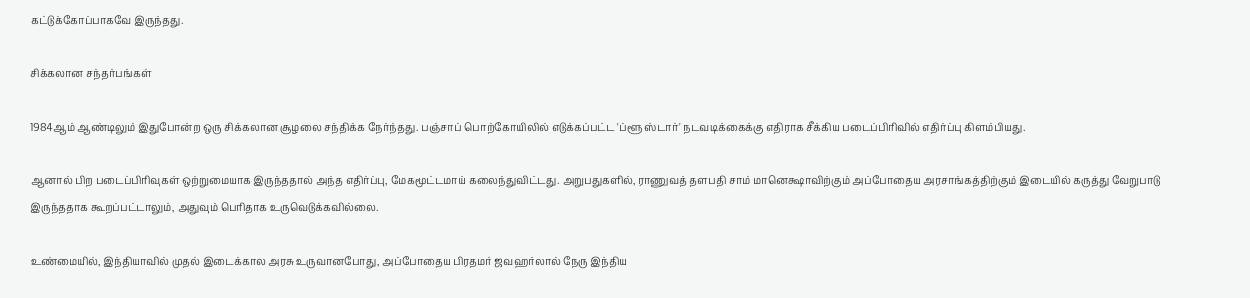கட்டுக்கோப்பாகவே இருந்தது.

சிக்கலான சந்தர்பங்கள்

1984ஆம் ஆண்டிலும் இதுபோன்ற ஒரு சிக்கலான சூழலை சந்திக்க நேர்ந்தது. பஞ்சாப் பொற்கோயிலில் எடுக்கப்பட்ட 'ப்ளூ ஸ்டார்' நடவடிக்கைக்கு எதிராக சீக்கிய படைப்பிரிவில் எதிர்ப்பு கிளம்பியது.

ஆனால் பிற படைப்பிரிவுகள் ஒற்றுமையாக இருந்ததால் அந்த எதிர்ப்பு, மேகமூட்டமாய் கலைந்துவிட்டது. அறுபதுகளில், ராணுவத் தளபதி சாம் மானெக்ஷாவிற்கும் அப்போதைய அரசாங்கத்திற்கும் இடையில் கருத்து வேறுபாடு இருந்ததாக கூறப்பட்டாலும், அதுவும் பெரிதாக உருவெடுக்கவில்லை.

உண்மையில், இந்தியாவில் முதல் இடைக்கால அரசு உருவானபோது, அப்போதைய பிரதமர் ஜவஹர்லால் நேரு இந்திய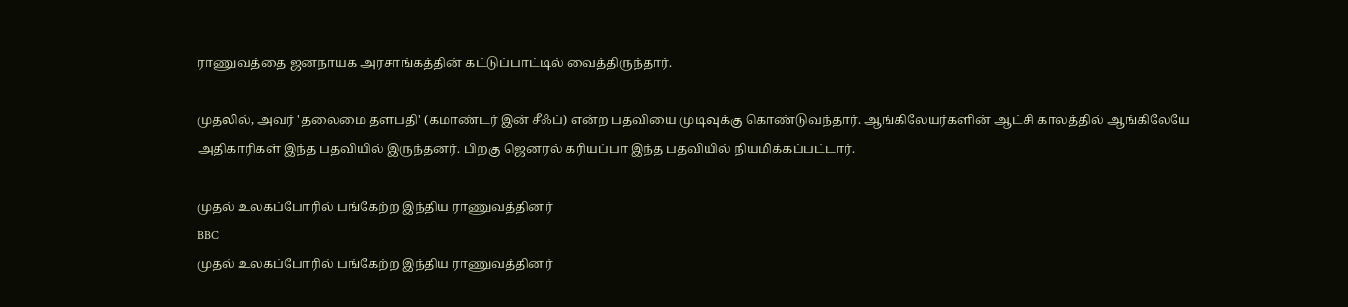ராணுவத்தை ஜனநாயக அரசாங்கத்தின் கட்டுப்பாட்டில் வைத்திருந்தார்.

முதலில், அவர் 'தலைமை தளபதி' (கமாண்டர் இன் சீஃப்) என்ற பதவியை முடிவுக்கு கொண்டுவந்தார். ஆங்கிலேயர்களின் ஆட்சி காலத்தில் ஆங்கிலேயே அதிகாரிகள் இந்த பதவியில் இருந்தனர். பிறகு ஜெனரல் கரியப்பா இந்த பதவியில் நியமிக்கப்பட்டார்.

முதல் உலகப்போரில் பங்கேற்ற இந்திய ராணுவத்தினர்
BBC
முதல் உலகப்போரில் பங்கேற்ற இந்திய ராணுவத்தினர்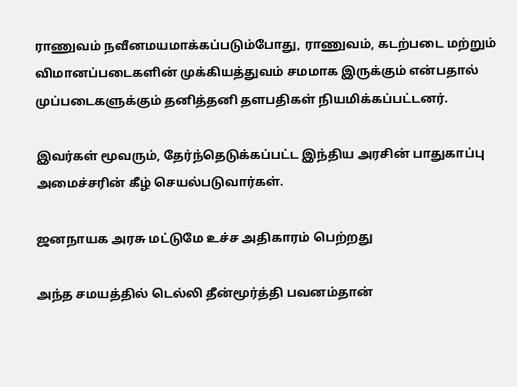ராணுவம் நவீனமயமாக்கப்படும்போது, ராணுவம், கடற்படை மற்றும் விமானப்படைகளின் முக்கியத்துவம் சமமாக இருக்கும் என்பதால் முப்படைகளுக்கும் தனித்தனி தளபதிகள் நியமிக்கப்பட்டனர்.

இவர்கள் மூவரும், தேர்ந்தெடுக்கப்பட்ட இந்திய அரசின் பாதுகாப்பு அமைச்சரின் கீழ் செயல்படுவார்கள்.

ஜனநாயக அரசு மட்டுமே உச்ச அதிகாரம் பெற்றது

அந்த சமயத்தில் டெல்லி தீன்மூர்த்தி பவனம்தான்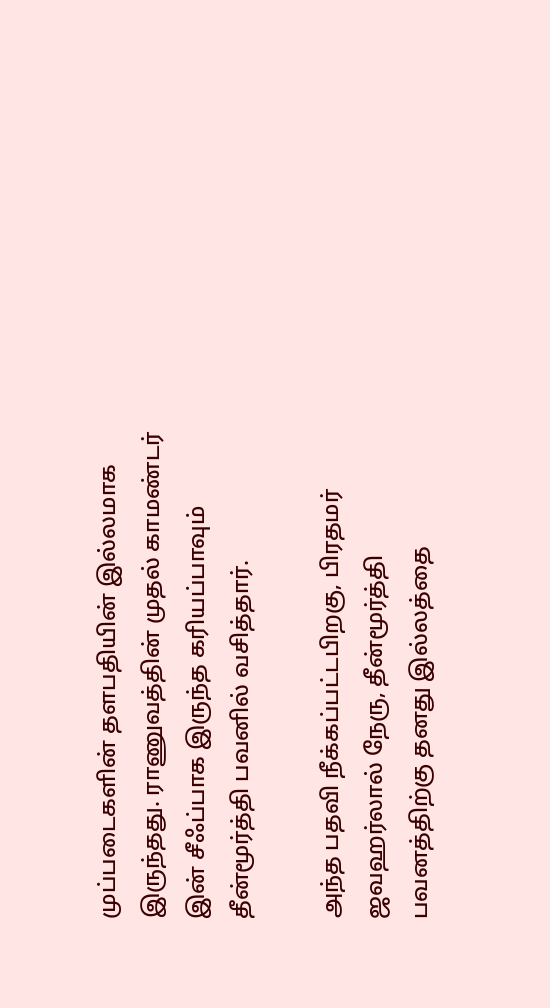முப்படைகளின் தளபதியின் இல்லமாக இருந்தது. ராணுவத்தின் முதல் காமண்டர் இன் சீஃப்பாக இருந்த கரியப்பாவும் தீன்மூர்த்தி பவனில் வசித்தார்.

அந்த பதவி நீக்கப்பட்டபிறகு, பிரதமர் ஜவஹர்லால் நேரு, தீன்மூர்த்தி பவனத்திற்கு தனது இல்லத்தை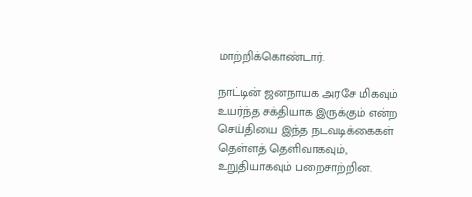மாற்றிக்கொண்டார்.

நாட்டின் ஜனநாயக அரசே மிகவும் உயர்ந்த சக்தியாக இருக்கும் என்ற செய்தியை இந்த நடவடிக்கைகள் தெள்ளத் தெளிவாகவும், உறுதியாகவும் பறைசாற்றின.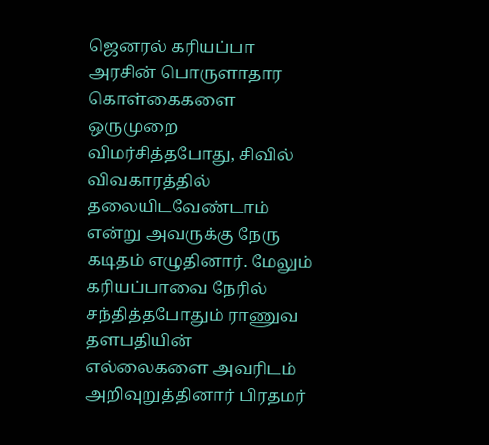ஜெனரல் கரியப்பா அரசின் பொருளாதார கொள்கைகளை ஒருமுறை விமர்சித்தபோது, சிவில் விவகாரத்தில் தலையிடவேண்டாம் என்று அவருக்கு நேரு கடிதம் எழுதினார். மேலும் கரியப்பாவை நேரில் சந்தித்தபோதும் ராணுவ தளபதியின் எல்லைகளை அவரிடம் அறிவுறுத்தினார் பிரதமர்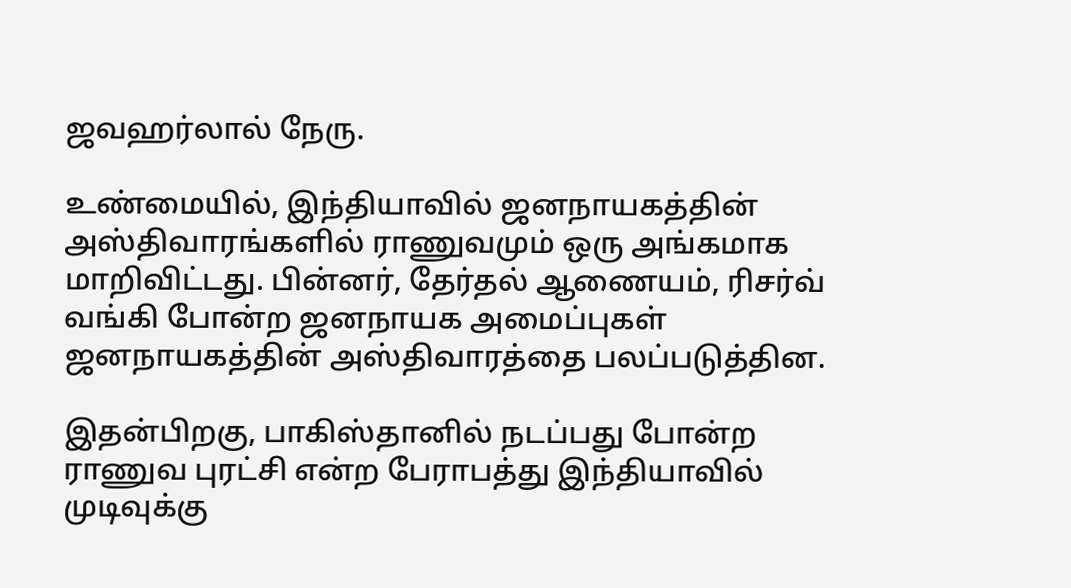ஜவஹர்லால் நேரு.

உண்மையில், இந்தியாவில் ஜனநாயகத்தின் அஸ்திவாரங்களில் ராணுவமும் ஒரு அங்கமாக மாறிவிட்டது. பின்னர், தேர்தல் ஆணையம், ரிசர்வ் வங்கி போன்ற ஜனநாயக அமைப்புகள் ஜனநாயகத்தின் அஸ்திவாரத்தை பலப்படுத்தின.

இதன்பிறகு, பாகிஸ்தானில் நடப்பது போன்ற ராணுவ புரட்சி என்ற பேராபத்து இந்தியாவில் முடிவுக்கு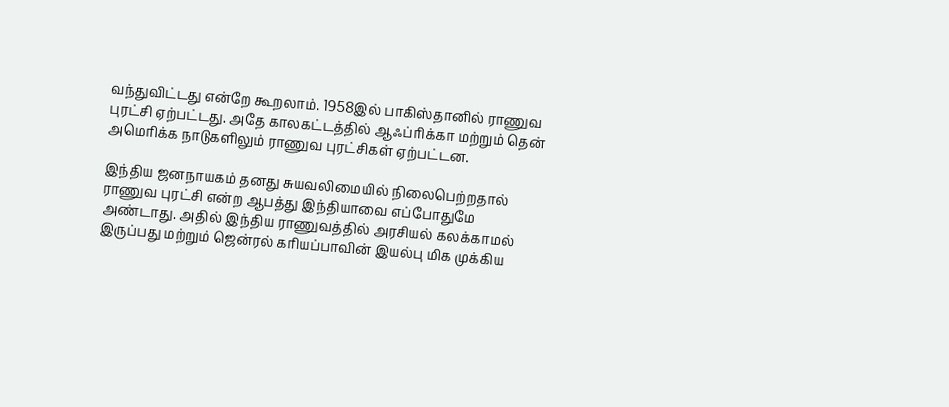வந்துவிட்டது என்றே கூறலாம். 1958இல் பாகிஸ்தானில் ராணுவ புரட்சி ஏற்பட்டது. அதே காலகட்டத்தில் ஆஃப்ரிக்கா மற்றும் தென் அமெரிக்க நாடுகளிலும் ராணுவ புரட்சிகள் ஏற்பட்டன.

இந்திய ஜனநாயகம் தனது சுயவலிமையில் நிலைபெற்றதால் ராணுவ புரட்சி என்ற ஆபத்து இந்தியாவை எப்போதுமே அண்டாது. அதில் இந்திய ராணுவத்தில் அரசியல் கலக்காமல் இருப்பது மற்றும் ஜென்ரல் கரியப்பாவின் இயல்பு மிக முக்கிய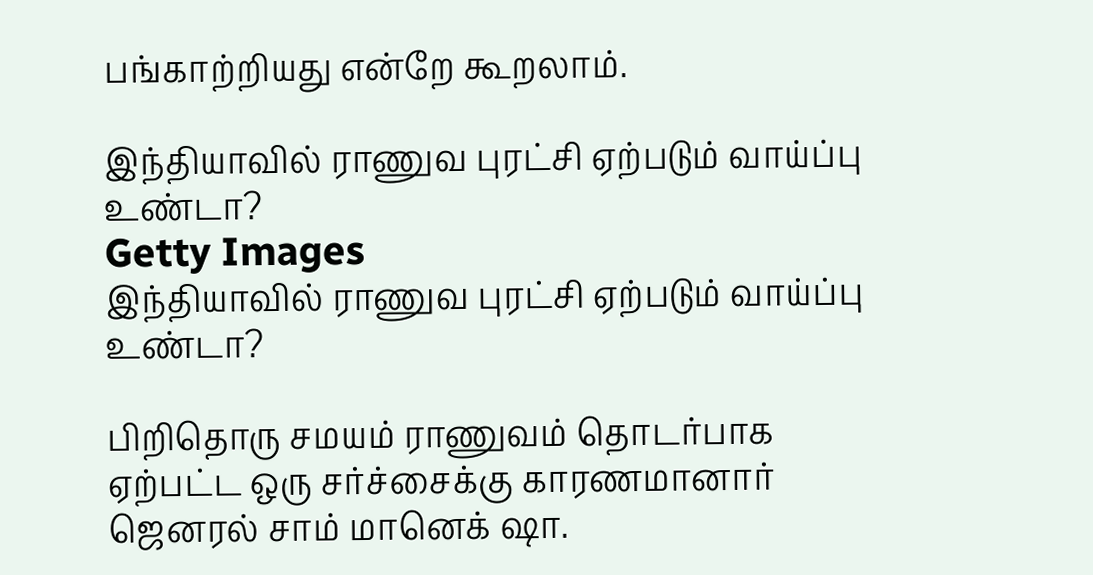பங்காற்றியது என்றே கூறலாம்.

இந்தியாவில் ராணுவ புரட்சி ஏற்படும் வாய்ப்பு உண்டா?
Getty Images
இந்தியாவில் ராணுவ புரட்சி ஏற்படும் வாய்ப்பு உண்டா?

பிறிதொரு சமயம் ராணுவம் தொடர்பாக ஏற்பட்ட ஒரு சர்ச்சைக்கு காரணமானார் ஜெனரல் சாம் மானெக் ஷா.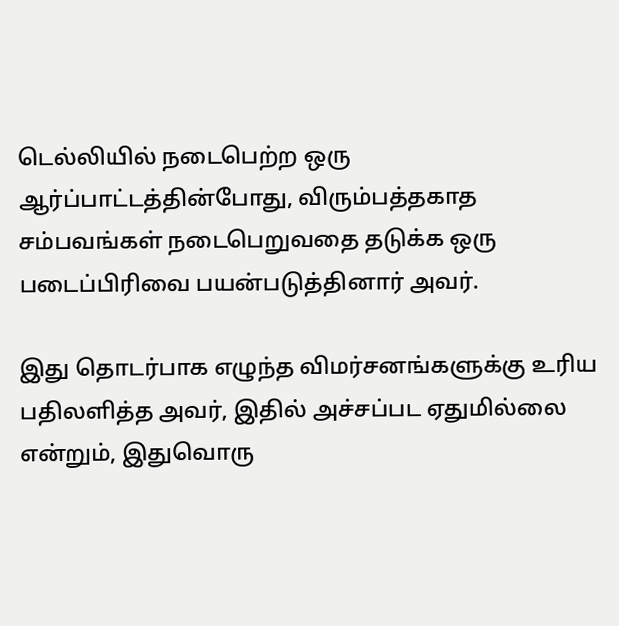டெல்லியில் நடைபெற்ற ஒரு ஆர்ப்பாட்டத்தின்போது, விரும்பத்தகாத சம்பவங்கள் நடைபெறுவதை தடுக்க ஒரு படைப்பிரிவை பயன்படுத்தினார் அவர்.

இது தொடர்பாக எழுந்த விமர்சனங்களுக்கு உரிய பதிலளித்த அவர், இதில் அச்சப்பட ஏதுமில்லை என்றும், இதுவொரு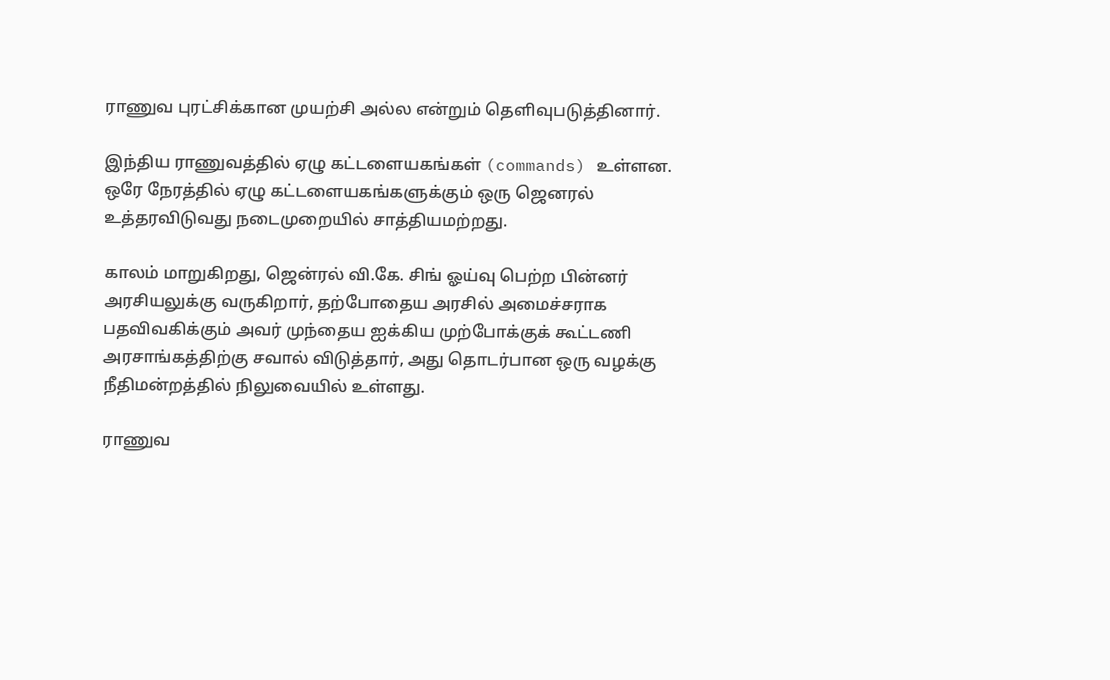ராணுவ புரட்சிக்கான முயற்சி அல்ல என்றும் தெளிவுபடுத்தினார்.

இந்திய ராணுவத்தில் ஏழு கட்டளையகங்கள் (commands) உள்ளன. ஒரே நேரத்தில் ஏழு கட்டளையகங்களுக்கும் ஒரு ஜெனரல் உத்தரவிடுவது நடைமுறையில் சாத்தியமற்றது.

காலம் மாறுகிறது, ஜென்ரல் வி.கே. சிங் ஓய்வு பெற்ற பின்னர் அரசியலுக்கு வருகிறார், தற்போதைய அரசில் அமைச்சராக பதவிவகிக்கும் அவர் முந்தைய ஐக்கிய முற்போக்குக் கூட்டணி அரசாங்கத்திற்கு சவால் விடுத்தார், அது தொடர்பான ஒரு வழக்கு நீதிமன்றத்தில் நிலுவையில் உள்ளது.

ராணுவ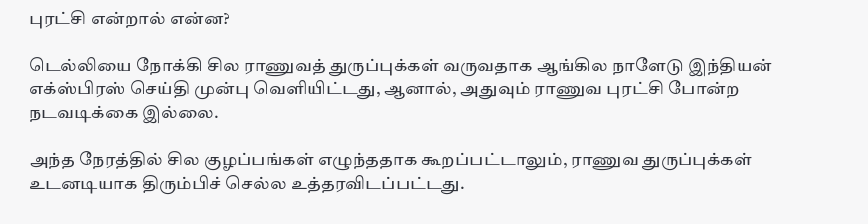புரட்சி என்றால் என்ன?

டெல்லியை நோக்கி சில ராணுவத் துருப்புக்கள் வருவதாக ஆங்கில நாளேடு இந்தியன் எக்ஸ்பிரஸ் செய்தி முன்பு வெளியிட்டது, ஆனால், அதுவும் ராணுவ புரட்சி போன்ற நடவடிக்கை இல்லை.

அந்த நேரத்தில் சில குழப்பங்கள் எழுந்ததாக கூறப்பட்டாலும், ராணுவ துருப்புக்கள் உடனடியாக திரும்பிச் செல்ல உத்தரவிடப்பட்டது.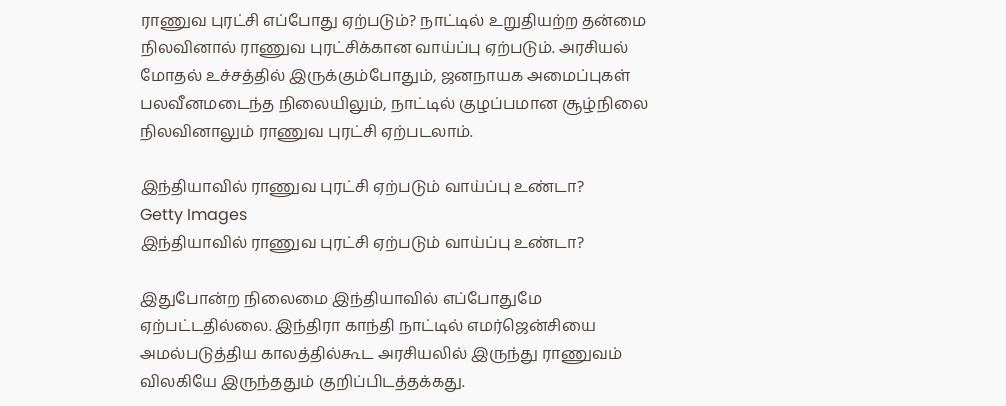ராணுவ புரட்சி எப்போது ஏற்படும்? நாட்டில் உறுதியற்ற தன்மை நிலவினால் ராணுவ புரட்சிக்கான வாய்ப்பு ஏற்படும். அரசியல் மோதல் உச்சத்தில் இருக்கும்போதும், ஜனநாயக அமைப்புகள் பலவீனமடைந்த நிலையிலும், நாட்டில் குழப்பமான சூழ்நிலை நிலவினாலும் ராணுவ புரட்சி ஏற்படலாம்.

இந்தியாவில் ராணுவ புரட்சி ஏற்படும் வாய்ப்பு உண்டா?
Getty Images
இந்தியாவில் ராணுவ புரட்சி ஏற்படும் வாய்ப்பு உண்டா?

இதுபோன்ற நிலைமை இந்தியாவில் எப்போதுமே ஏற்பட்டதில்லை. இந்திரா காந்தி நாட்டில் எமர்ஜென்சியை அமல்படுத்திய காலத்தில்கூட அரசியலில் இருந்து ராணுவம் விலகியே இருந்ததும் குறிப்பிடத்தக்கது.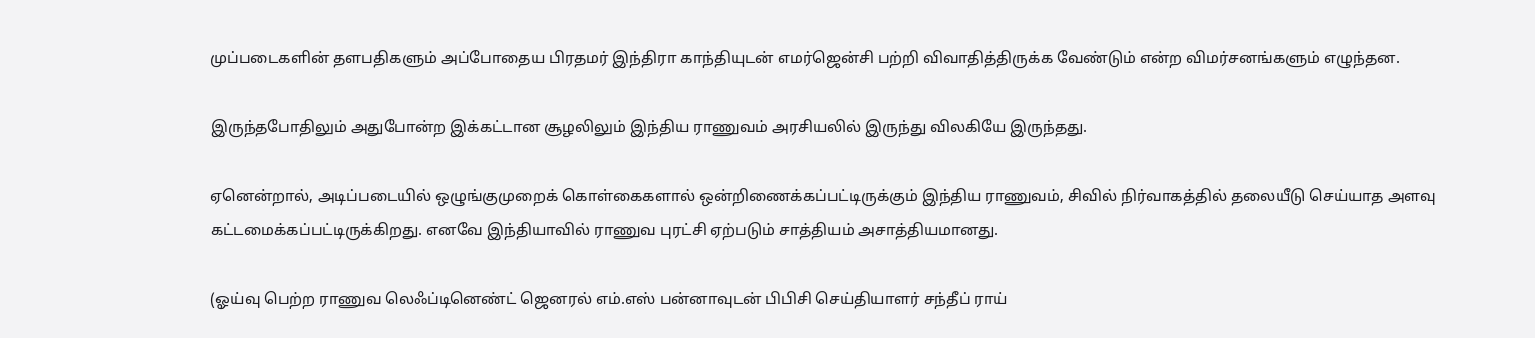முப்படைகளின் தளபதிகளும் அப்போதைய பிரதமர் இந்திரா காந்தியுடன் எமர்ஜென்சி பற்றி விவாதித்திருக்க வேண்டும் என்ற விமர்சனங்களும் எழுந்தன.

இருந்தபோதிலும் அதுபோன்ற இக்கட்டான சூழலிலும் இந்திய ராணுவம் அரசியலில் இருந்து விலகியே இருந்தது.

ஏனென்றால், அடிப்படையில் ஒழுங்குமுறைக் கொள்கைகளால் ஒன்றிணைக்கப்பட்டிருக்கும் இந்திய ராணுவம், சிவில் நிர்வாகத்தில் தலையீடு செய்யாத அளவு கட்டமைக்கப்பட்டிருக்கிறது. எனவே இந்தியாவில் ராணுவ புரட்சி ஏற்படும் சாத்தியம் அசாத்தியமானது.

(ஓய்வு பெற்ற ராணுவ லெஃப்டினெண்ட் ஜெனரல் எம்.எஸ் பன்னாவுடன் பிபிசி செய்தியாளர் சந்தீப் ராய்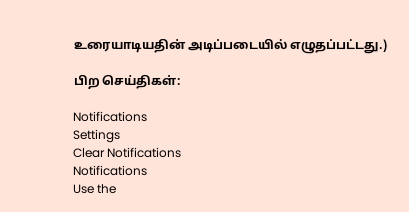உரையாடியதின் அடிப்படையில் எழுதப்பட்டது.)

பிற செய்திகள்:

Notifications
Settings
Clear Notifications
Notifications
Use the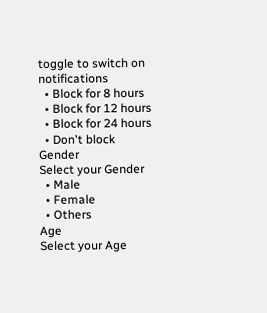toggle to switch on notifications
  • Block for 8 hours
  • Block for 12 hours
  • Block for 24 hours
  • Don't block
Gender
Select your Gender
  • Male
  • Female
  • Others
Age
Select your Age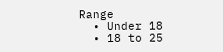Range
  • Under 18
  • 18 to 25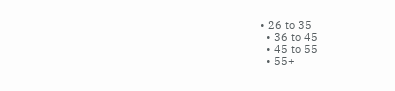• 26 to 35
  • 36 to 45
  • 45 to 55
  • 55+